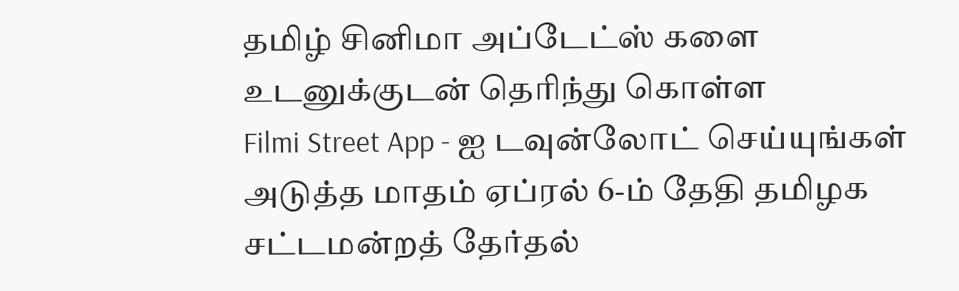தமிழ் சினிமா அப்டேட்ஸ் களை உடனுக்குடன் தெரிந்து கொள்ள
Filmi Street App - ஐ டவுன்லோட் செய்யுங்கள்
அடுத்த மாதம் ஏப்ரல் 6-ம் தேதி தமிழக சட்டமன்றத் தேர்தல்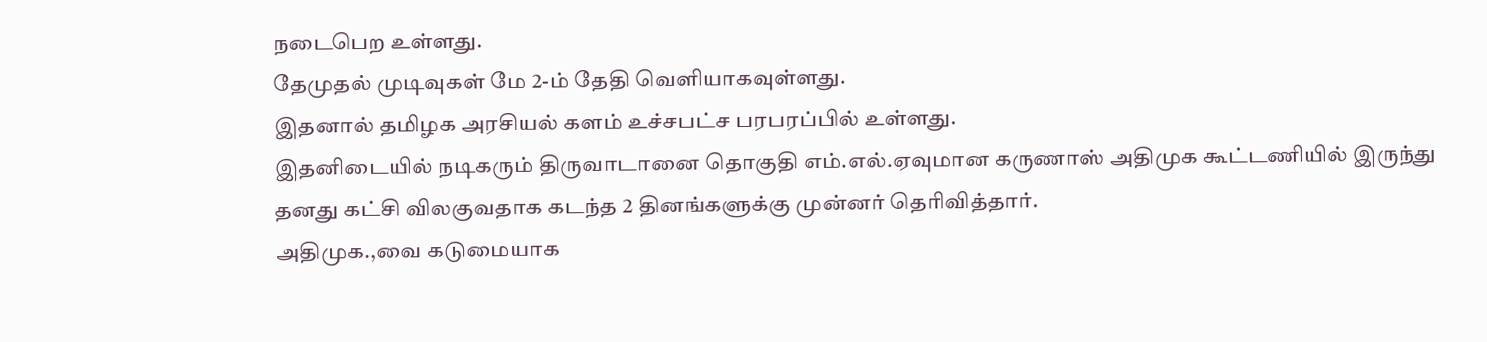நடைபெற உள்ளது.
தேமுதல் முடிவுகள் மே 2-ம் தேதி வெளியாகவுள்ளது.
இதனால் தமிழக அரசியல் களம் உச்சபட்ச பரபரப்பில் உள்ளது.
இதனிடையில் நடிகரும் திருவாடானை தொகுதி எம்.எல்.ஏவுமான கருணாஸ் அதிமுக கூட்டணியில் இருந்து தனது கட்சி விலகுவதாக கடந்த 2 தினங்களுக்கு முன்னர் தெரிவித்தார்.
அதிமுக.,வை கடுமையாக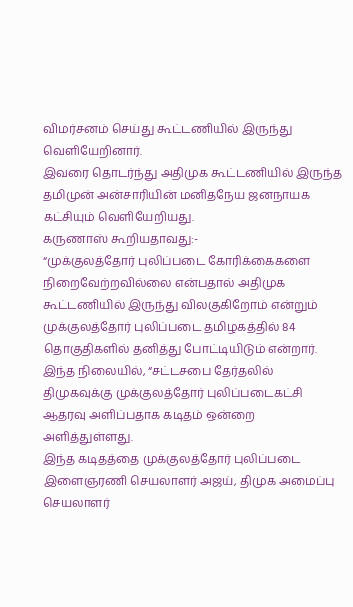விமர்சனம் செய்து கூட்டணியில் இருந்து வெளியேறினார்.
இவரை தொடர்ந்து அதிமுக கூட்டணியில் இருந்த தமிமுன் அன்சாரியின் மனிதநேய ஜனநாயக கட்சியும் வெளியேறியது.
கருணாஸ் கூறியதாவது:-
“முக்குலத்தோர் புலிப்படை கோரிக்கைகளை நிறைவேற்றவில்லை என்பதால் அதிமுக கூட்டணியில் இருந்து விலகுகிறோம் என்றும் முக்குலத்தோர் புலிப்படை தமிழகத்தில் 84 தொகுதிகளில் தனித்து போட்டியிடும் என்றார்.
இந்த நிலையில், “சட்டசபை தேர்தலில் திமுகவுக்கு முக்குலத்தோர் புலிப்படைகட்சி ஆதரவு அளிப்பதாக கடிதம் ஒன்றை அளித்துள்ளது.
இந்த கடிதத்தை முக்குலத்தோர் புலிப்படை இளைஞரணி செயலாளர் அஜய், திமுக அமைப்பு செயலாளர்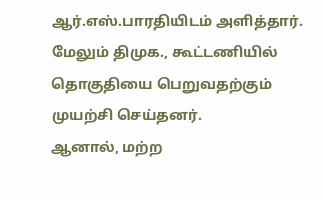ஆர்.எஸ்.பாரதியிடம் அளித்தார்.
மேலும் திமுக., கூட்டணியில் தொகுதியை பெறுவதற்கும் முயற்சி செய்தனர்.
ஆனால், மற்ற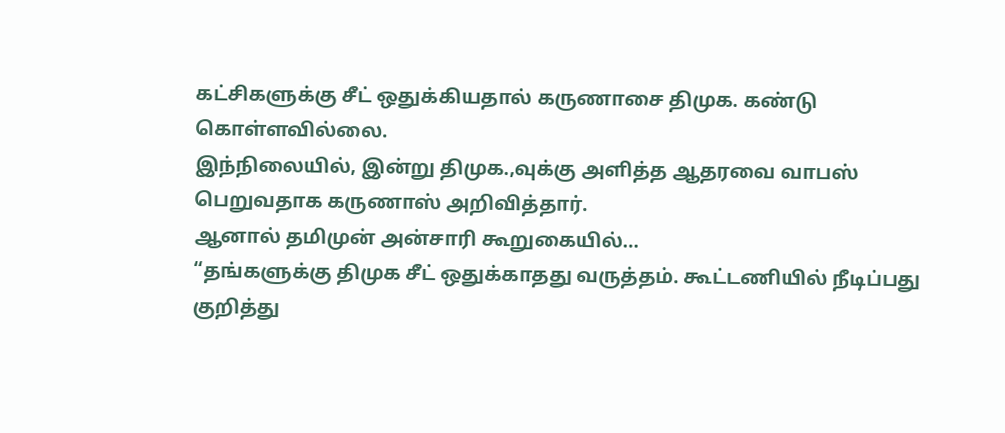கட்சிகளுக்கு சீட் ஒதுக்கியதால் கருணாசை திமுக. கண்டு கொள்ளவில்லை.
இந்நிலையில், இன்று திமுக.,வுக்கு அளித்த ஆதரவை வாபஸ் பெறுவதாக கருணாஸ் அறிவித்தார்.
ஆனால் தமிமுன் அன்சாரி கூறுகையில்…
“தங்களுக்கு திமுக சீட் ஒதுக்காதது வருத்தம். கூட்டணியில் நீடிப்பது குறித்து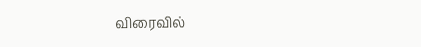விரைவில்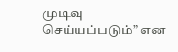முடிவு செய்யப்படும்” என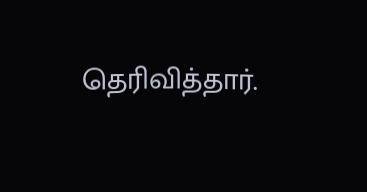தெரிவித்தார்.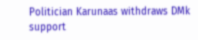Politician Karunaas withdraws DMk support